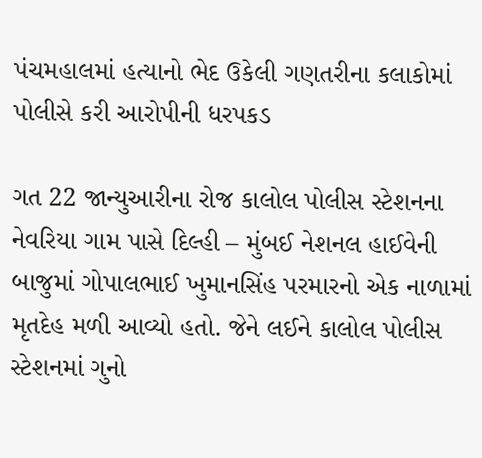પંચમહાલમાં હત્યાનો ભેદ ઉકેલી ગણતરીના કલાકોમાં પોલીસે કરી આરોપીની ધરપકડ

ગત 22 જાન્યુઆરીના રોજ કાલોલ પોલીસ સ્ટેશનના નેવરિયા ગામ પાસે દિલ્હી – મુંબઈ નેશનલ હાઈવેની બાજુમાં ગોપાલભાઈ ખુમાનસિંહ પરમારનો એક નાળામાં મૃતદેહ મળી આવ્યો હતો. જેને લઈને કાલોલ પોલીસ સ્ટેશનમાં ગુનો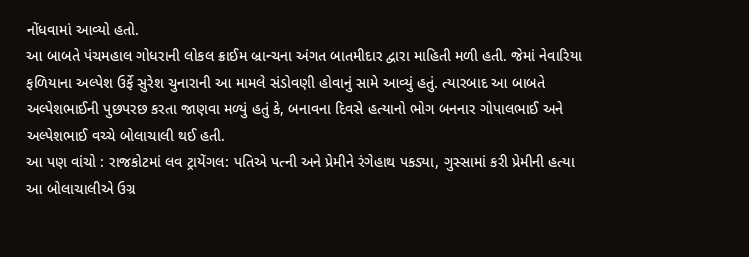નોંધવામાં આવ્યો હતો.
આ બાબતે પંચમહાલ ગોધરાની લોકલ ક્રાઈમ બ્રાન્ચના અંગત બાતમીદાર દ્વારા માહિતી મળી હતી. જેમાં નેવારિયા ફળિયાના અલ્પેશ ઉર્ફે સુરેશ ચુનારાની આ મામલે સંડોવણી હોવાનું સામે આવ્યું હતું. ત્યારબાદ આ બાબતે અલ્પેશભાઈની પુછપરછ કરતા જાણવા મળ્યું હતું કે, બનાવના દિવસે હત્યાનો ભોગ બનનાર ગોપાલભાઈ અને અલ્પેશભાઈ વચ્ચે બોલાચાલી થઈ હતી.
આ પણ વાંચો : રાજકોટમાં લવ ટ્રાયેંગલ: પતિએ પત્ની અને પ્રેમીને રંગેહાથ પકડ્યા, ગુસ્સામાં કરી પ્રેમીની હત્યા
આ બોલાચાલીએ ઉગ્ર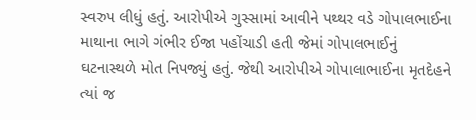સ્વરુપ લીધું હતું. આરોપીએ ગુસ્સામાં આવીને પથ્થર વડે ગોપાલભાઈના માથાના ભાગે ગંભીર ઈજા પહોંચાડી હતી જેમાં ગોપાલભાઈનું ઘટનાસ્થળે મોત નિપજ્યું હતું. જેથી આરોપીએ ગોપાલાભાઈના મૃતદેહને ત્યાં જ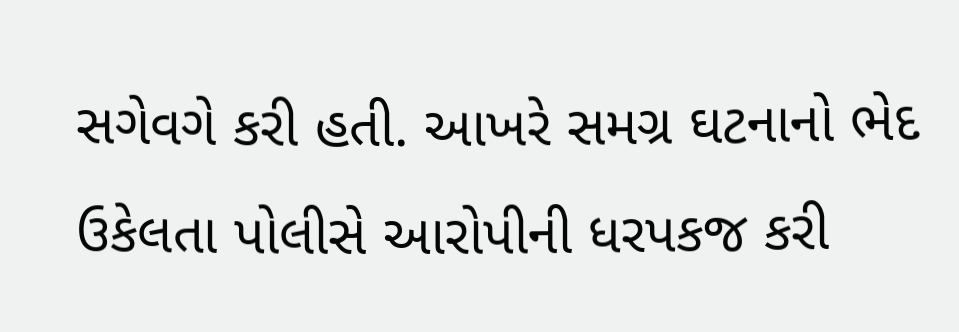સગેવગે કરી હતી. આખરે સમગ્ર ઘટનાનો ભેદ ઉકેલતા પોલીસે આરોપીની ધરપકજ કરી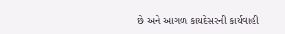છે અને આગળ કાયદેસરની કાર્યવાહી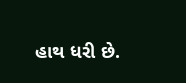હાથ ધરી છે.